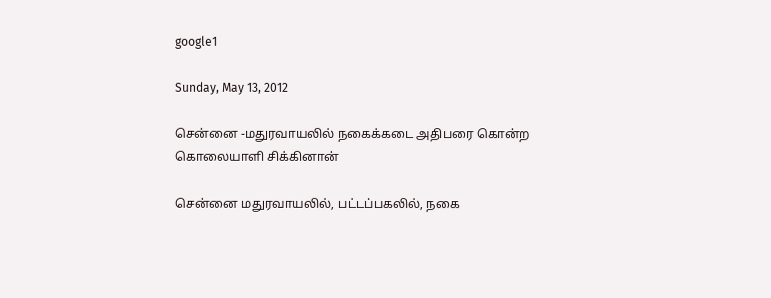google1

Sunday, May 13, 2012

சென்னை -மதுரவாயலில் நகைக்கடை அதிபரை கொன்ற கொலையாளி சிக்கினான்

சென்னை மதுரவாயலில், பட்டப்பகலில், நகை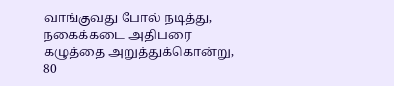வாங்குவது போல் நடித்து, நகைக்கடை அதிபரை கழுத்தை அறுத்துக்கொன்று, 80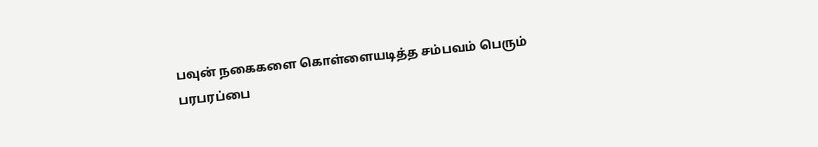பவுன் நகைகளை கொள்ளையடித்த சம்பவம் பெரும் பரபரப்பை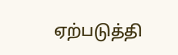ஏற்படுத்தி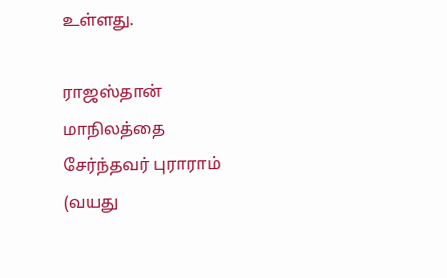உள்ளது.

ராஜஸ்தான் மாநிலத்தை சேர்ந்தவர் புராராம் (வயது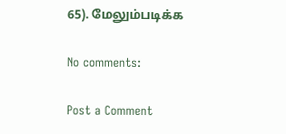65). மேலும்படிக்க

No comments:

Post a Comment